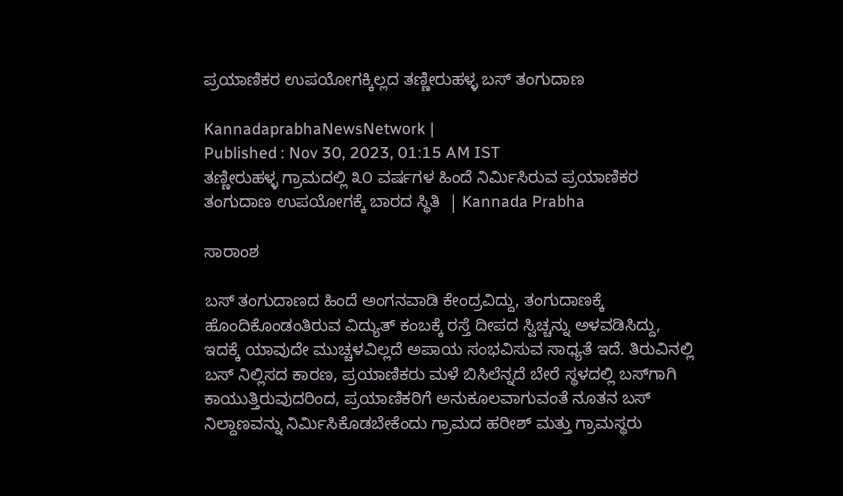ಪ್ರಯಾಣಿಕರ ಉಪಯೋಗಕ್ಕಿಲ್ಲದ ತಣ್ಣೀರುಹಳ್ಳ ಬಸ್‌ ತಂಗುದಾಣ

KannadaprabhaNewsNetwork |
Published : Nov 30, 2023, 01:15 AM IST
ತಣ್ಣೀರುಹಳ್ಳ ಗ್ರಾಮದಲ್ಲಿ ೩೦ ವರ್ಷಗಳ ಹಿಂದೆ ನಿರ್ಮಿಸಿರುವ ಪ್ರಯಾಣಿಕರ ತಂಗುದಾಣ ಉಪಯೋಗಕ್ಕೆ ಬಾರದ ಸ್ಥಿತಿ  | Kannada Prabha

ಸಾರಾಂಶ

ಬಸ್ ತಂಗುದಾಣದ ಹಿಂದೆ ಅಂಗನವಾಡಿ ಕೇಂದ್ರವಿದ್ದು, ತಂಗುದಾಣಕ್ಕೆ ಹೊಂದಿಕೊಂಡಂತಿರುವ ವಿದ್ಯುತ್ ಕಂಬಕ್ಕೆ ರಸ್ತೆ ದೀಪದ ಸ್ವಿಚ್ಚನ್ನು ಅಳವಡಿಸಿದ್ದು, ಇದಕ್ಕೆ ಯಾವುದೇ ಮುಚ್ಚಳವಿಲ್ಲದೆ ಅಪಾಯ ಸಂಭವಿಸುವ ಸಾಧ್ಯತೆ ಇದೆ. ತಿರುವಿನಲ್ಲಿ ಬಸ್ ನಿಲ್ಲಿಸದ ಕಾರಣ, ಪ್ರಯಾಣಿಕರು ಮಳೆ ಬಿಸಿಲೆನ್ನದೆ ಬೇರೆ ಸ್ಥಳದಲ್ಲಿ ಬಸ್‌ಗಾಗಿ ಕಾಯುತ್ತಿರುವುದರಿಂದ, ಪ್ರಯಾಣಿಕರಿಗೆ ಅನುಕೂಲವಾಗುವಂತೆ ನೂತನ ಬಸ್ ನಿಲ್ದಾಣವನ್ನು ನಿರ್ಮಿಸಿಕೊಡಬೇಕೆಂದು ಗ್ರಾಮದ ಹರೀಶ್ ಮತ್ತು ಗ್ರಾಮಸ್ಥರು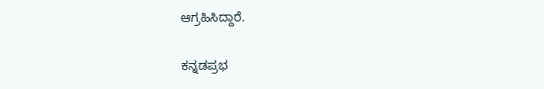ಆಗ್ರಹಿಸಿದ್ದಾರೆ.

ಕನ್ನಡಪ್ರಭ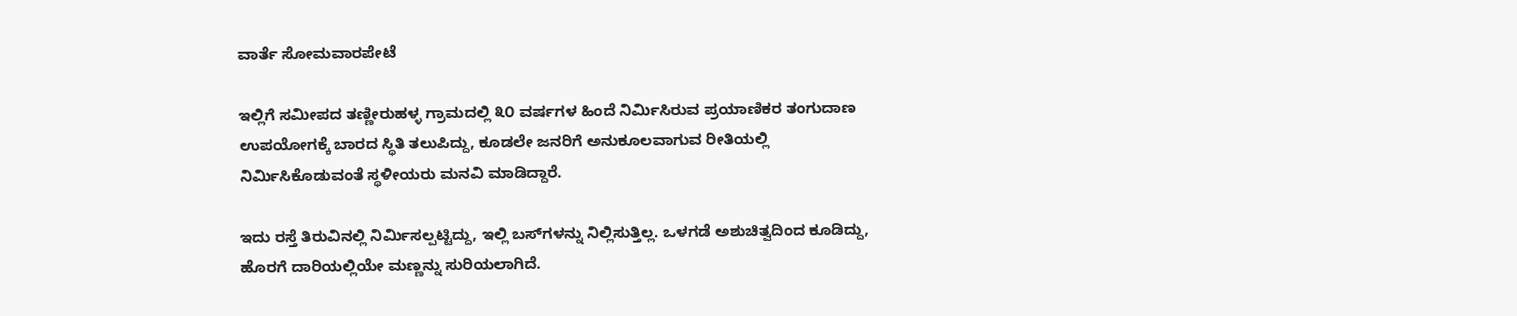ವಾರ್ತೆ ಸೋಮವಾರಪೇಟೆ

ಇಲ್ಲಿಗೆ ಸಮೀಪದ ತಣ್ಣೀರುಹಳ್ಳ ಗ್ರಾಮದಲ್ಲಿ ೩೦ ವರ್ಷಗಳ ಹಿಂದೆ ನಿರ್ಮಿಸಿರುವ ಪ್ರಯಾಣಿಕರ ತಂಗುದಾಣ ಉಪಯೋಗಕ್ಕೆ ಬಾರದ ಸ್ಥಿತಿ ತಲುಪಿದ್ದು, ಕೂಡಲೇ ಜನರಿಗೆ ಅನುಕೂಲವಾಗುವ ರೀತಿಯಲ್ಲಿ ನಿರ್ಮಿಸಿಕೊಡುವಂತೆ ಸ್ಥಳೀಯರು ಮನವಿ ಮಾಡಿದ್ದಾರೆ.

ಇದು ರಸ್ತೆ ತಿರುವಿನಲ್ಲಿ ನಿರ್ಮಿಸಲ್ಪಟ್ಟಿದ್ದು, ಇಲ್ಲಿ ಬಸ್‌ಗಳನ್ನು ನಿಲ್ಲಿಸುತ್ತಿಲ್ಲ. ಒಳಗಡೆ ಅಶುಚಿತ್ವದಿಂದ ಕೂಡಿದ್ದು, ಹೊರಗೆ ದಾರಿಯಲ್ಲಿಯೇ ಮಣ್ಣನ್ನು ಸುರಿಯಲಾಗಿದೆ.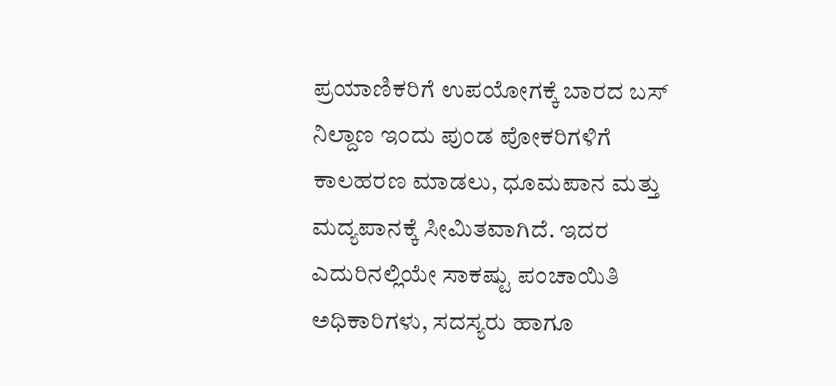ಪ್ರಯಾಣಿಕರಿಗೆ ಉಪಯೋಗಕ್ಕೆ ಬಾರದ ಬಸ್ ನಿಲ್ದಾಣ ಇಂದು ಪುಂಡ ಪೋಕರಿಗಳಿಗೆ ಕಾಲಹರಣ ಮಾಡಲು, ಧೂಮಪಾನ ಮತ್ತು ಮದ್ಯಪಾನಕ್ಕೆ ಸೀಮಿತವಾಗಿದೆ. ಇದರ ಎದುರಿನಲ್ಲಿಯೇ ಸಾಕಷ್ಟು ಪಂಚಾಯಿತಿ ಅಧಿಕಾರಿಗಳು, ಸದಸ್ಯರು ಹಾಗೂ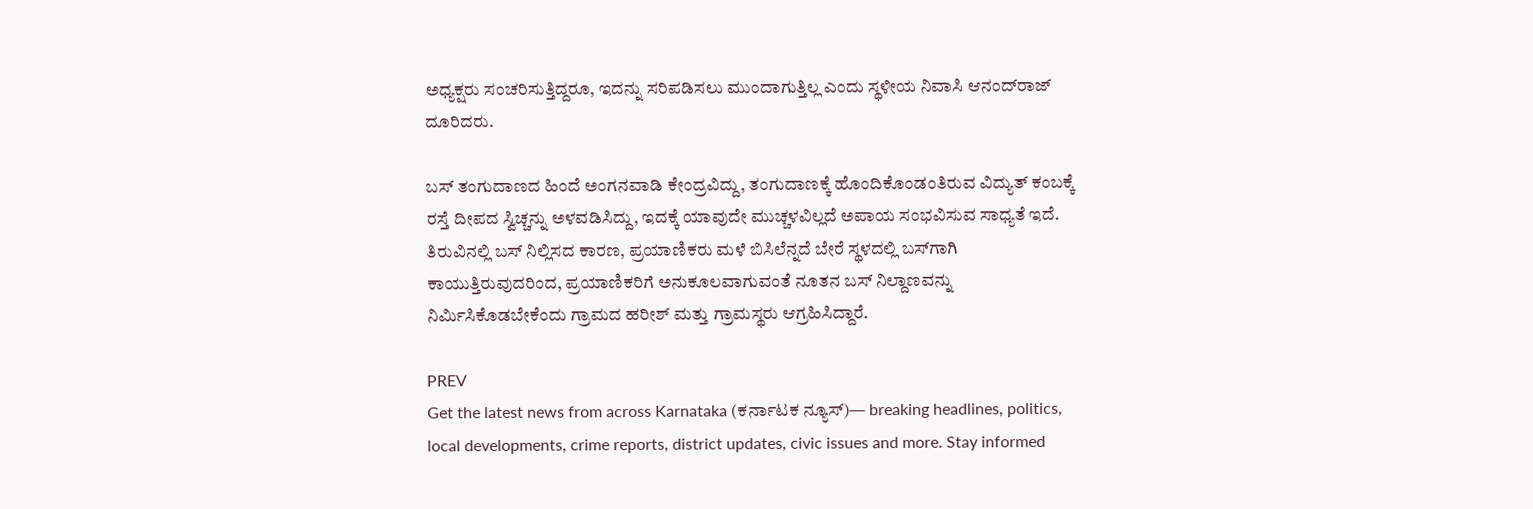ಅಧ್ಯಕ್ಷರು ಸಂಚರಿಸುತ್ತಿದ್ದರೂ, ಇದನ್ನು ಸರಿಪಡಿಸಲು ಮುಂದಾಗುತ್ತಿಲ್ಲ ಎಂದು ಸ್ಥಳೀಯ ನಿವಾಸಿ ಆನಂದ್‌ರಾಜ್ ದೂರಿದರು.

ಬಸ್ ತಂಗುದಾಣದ ಹಿಂದೆ ಅಂಗನವಾಡಿ ಕೇಂದ್ರವಿದ್ದು, ತಂಗುದಾಣಕ್ಕೆ ಹೊಂದಿಕೊಂಡಂತಿರುವ ವಿದ್ಯುತ್ ಕಂಬಕ್ಕೆ ರಸ್ತೆ ದೀಪದ ಸ್ವಿಚ್ಚನ್ನು ಅಳವಡಿಸಿದ್ದು, ಇದಕ್ಕೆ ಯಾವುದೇ ಮುಚ್ಚಳವಿಲ್ಲದೆ ಅಪಾಯ ಸಂಭವಿಸುವ ಸಾಧ್ಯತೆ ಇದೆ. ತಿರುವಿನಲ್ಲಿ ಬಸ್ ನಿಲ್ಲಿಸದ ಕಾರಣ, ಪ್ರಯಾಣಿಕರು ಮಳೆ ಬಿಸಿಲೆನ್ನದೆ ಬೇರೆ ಸ್ಥಳದಲ್ಲಿ ಬಸ್‌ಗಾಗಿ ಕಾಯುತ್ತಿರುವುದರಿಂದ, ಪ್ರಯಾಣಿಕರಿಗೆ ಅನುಕೂಲವಾಗುವಂತೆ ನೂತನ ಬಸ್ ನಿಲ್ದಾಣವನ್ನು ನಿರ್ಮಿಸಿಕೊಡಬೇಕೆಂದು ಗ್ರಾಮದ ಹರೀಶ್ ಮತ್ತು ಗ್ರಾಮಸ್ಥರು ಆಗ್ರಹಿಸಿದ್ದಾರೆ.

PREV
Get the latest news from across Karnataka (ಕರ್ನಾಟಕ ನ್ಯೂಸ್)— breaking headlines, politics, local developments, crime reports, district updates, civic issues and more. Stay informed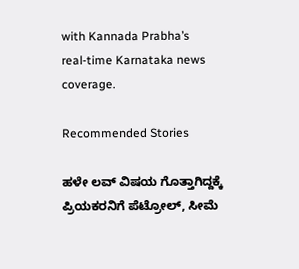with Kannada Prabha’s real‑time Karnataka news coverage.

Recommended Stories

ಹಳೇ ಲವ್‌ ವಿಷಯ ಗೊತ್ತಾಗಿದ್ದಕ್ಕೆ ಪ್ರಿಯಕರನಿಗೆ ಪೆಟ್ರೋಲ್‌, ಸೀಮೆ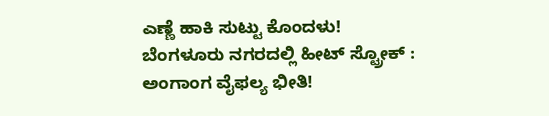ಎಣ್ಣೆ ಹಾಕಿ ಸುಟ್ಟು ಕೊಂದಳು!
ಬೆಂಗಳೂರು ನಗರದಲ್ಲಿ ಹೀಟ್ ಸ್ಟ್ರೋಕ್‌ : ಅಂಗಾಂಗ ವೈಫಲ್ಯ ಭೀತಿ!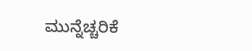ಮುನ್ನೆಚ್ಚರಿಕೆ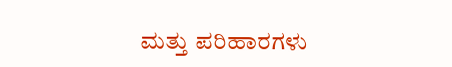ಮತ್ತು ಪರಿಹಾರಗಳು